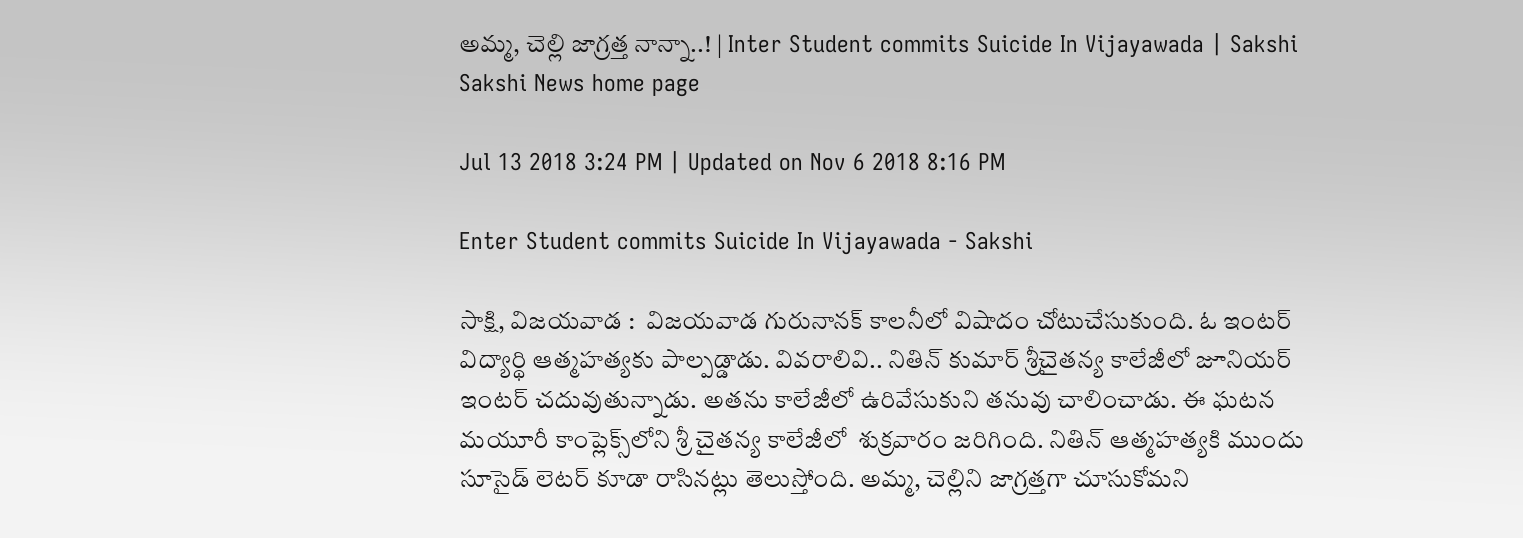అమ్మ, చెల్లి జాగ్రత్త నాన్నా..! | Inter Student commits Suicide In Vijayawada | Sakshi
Sakshi News home page

Jul 13 2018 3:24 PM | Updated on Nov 6 2018 8:16 PM

Enter Student commits Suicide In Vijayawada - Sakshi

సాక్షి, విజయవాడ :  విజయవాడ గురునానక్‌ కాలనీలో విషాదం చోటుచేసుకుంది. ఓ ఇంటర్‌ విద్యార్థి ఆత్మహత్యకు పాల్పడ్డాడు. వివరాలివి.. నితిన్‌ కుమార్‌ శ్రీచైతన్య కాలేజీలో జూనియర్‌ ఇంటర్‌ చదువుతున్నాడు. అతను కాలేజీలో ఉరివేసుకుని తనువు చాలించాడు. ఈ ఘటన మయూరీ కాంప్లెక్స్‌లోని శ్రీ చైతన్య కాలేజీలో  శుక్రవారం జరిగింది. నితిన్‌ ఆత్మహత్యకి ముందు సూసైడ్‌ లెటర్‌ కూడా రాసినట్లు తెలుస్తోంది. అమ్మ, చెల్లిని జాగ్రత్తగా చూసుకోమని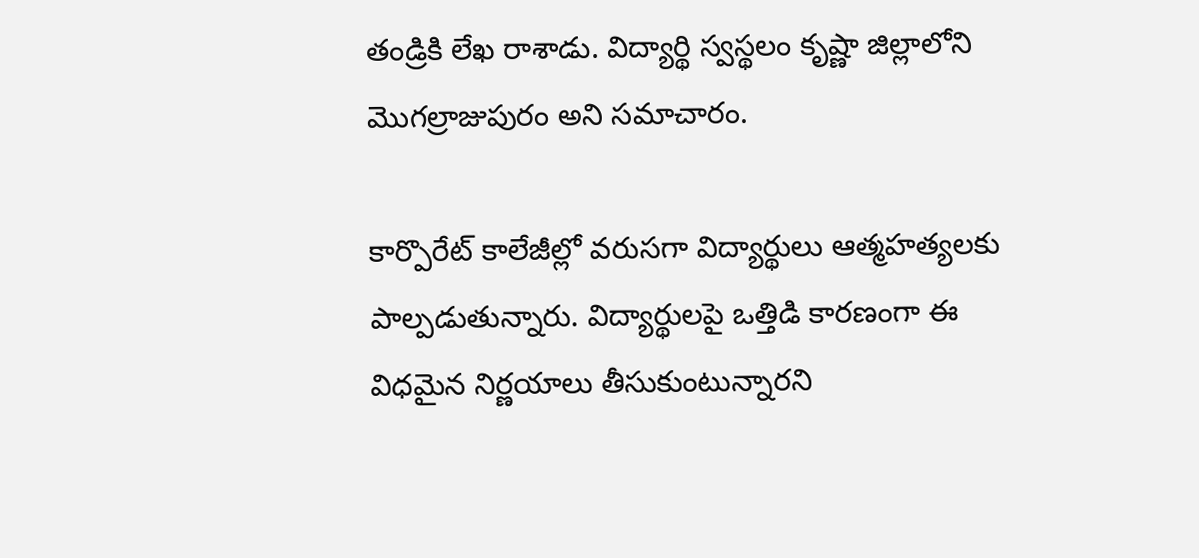తండ్రికి లేఖ రాశాడు. విద్యార్థి స్వస్థలం కృష్ణా జిల్లాలోని మొగల్రాజుపురం అని సమాచారం.

కార్పొరేట్‌ కాలేజీల్లో వరుసగా విద్యార్థులు ఆత్మహత్యలకు పాల్పడుతున్నారు. విద్యార్థులపై ఒత్తిడి కారణంగా ఈ విధమైన నిర్ణయాలు తీసుకుంటున్నారని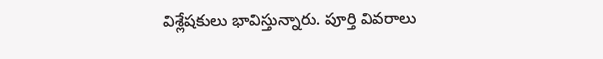విశ్లేషకులు భావిస్తున్నారు. పూర్తి వివరాలు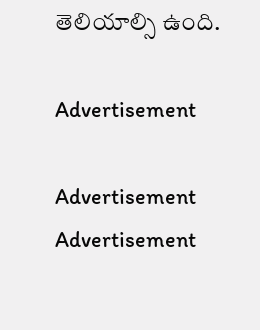తెలియాల్సి ఉంది.

Advertisement

Advertisement
Advertisement